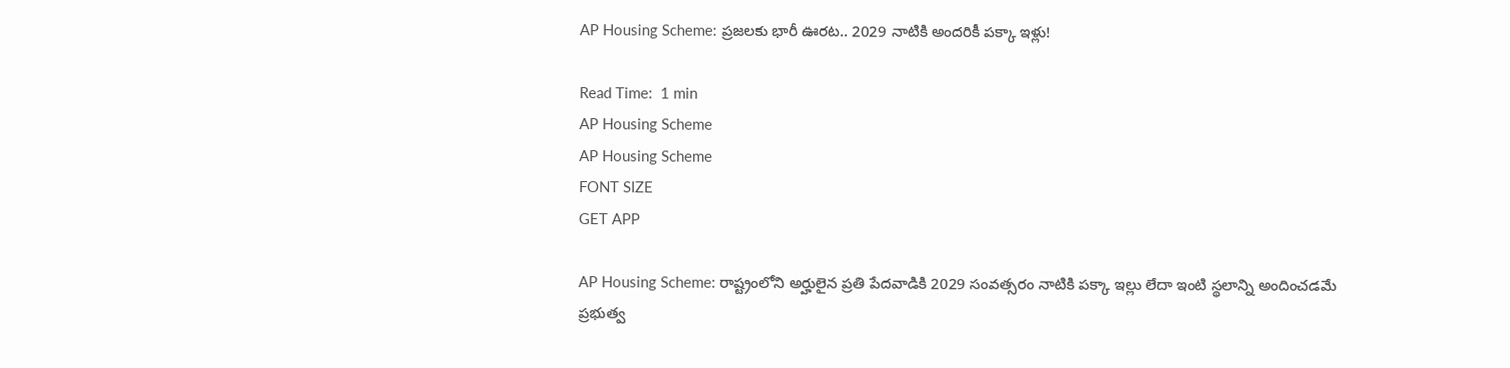AP Housing Scheme: ప్రజలకు భారీ ఊరట.. 2029 నాటికి అందరికీ పక్కా ఇళ్లు!

Read Time:  1 min
AP Housing Scheme
AP Housing Scheme
FONT SIZE
GET APP

AP Housing Scheme: రాష్ట్రంలోని అర్హులైన ప్రతి పేదవాడికి 2029 సంవత్సరం నాటికి పక్కా ఇల్లు లేదా ఇంటి స్థలాన్ని అందించడమే ప్రభుత్వ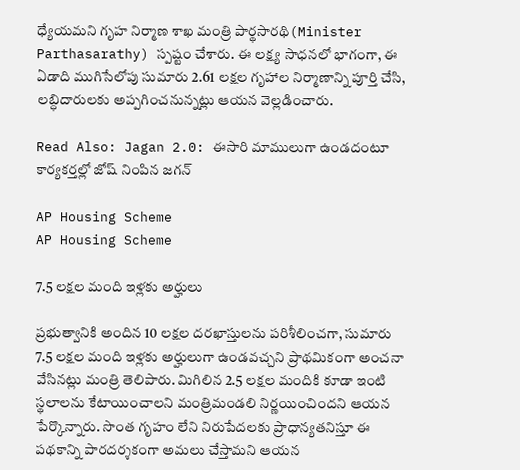ధ్యేయమని గృహ నిర్మాణ శాఖ మంత్రి పార్థసారథి(Minister Parthasarathy) స్పష్టం చేశారు. ఈ లక్ష్య సాధనలో భాగంగా, ఈ ఏడాది ముగిసేలోపు సుమారు 2.61 లక్షల గృహాల నిర్మాణాన్ని పూర్తి చేసి, లబ్ధిదారులకు అప్పగించనున్నట్లు ఆయన వెల్లడించారు.

Read Also: Jagan 2.0: ఈసారి మాములుగా ఉండదంటూ కార్యకర్తల్లో జోష్ నింపిన జగన్

AP Housing Scheme
AP Housing Scheme

7.5 లక్షల మంది ఇళ్లకు అర్హులు

ప్రభుత్వానికి అందిన 10 లక్షల దరఖాస్తులను పరిశీలించగా, సుమారు 7.5 లక్షల మంది ఇళ్లకు అర్హులుగా ఉండవచ్చని ప్రాథమికంగా అంచనా వేసినట్లు మంత్రి తెలిపారు. మిగిలిన 2.5 లక్షల మందికి కూడా ఇంటి స్థలాలను కేటాయించాలని మంత్రిమండలి నిర్ణయించిందని ఆయన పేర్కొన్నారు. సొంత గృహం లేని నిరుపేదలకు ప్రాధాన్యతనిస్తూ ఈ పథకాన్ని పారదర్శకంగా అమలు చేస్తామని ఆయన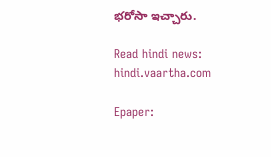భరోసా ఇచ్చారు.

Read hindi news: hindi.vaartha.com

Epaper: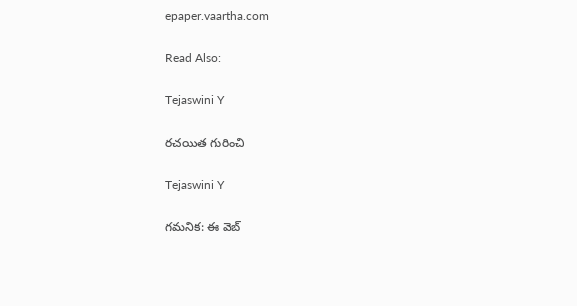epaper.vaartha.com

Read Also:

Tejaswini Y

రచయిత గురించి

Tejaswini Y

గమనిక: ఈ వెబ్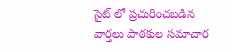సైట్ లో ప్రచురించబడిన వార్తలు పాఠకుల సమాచార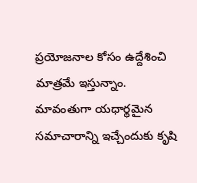ప్రయోజనాల కోసం ఉద్దేశించి మాత్రమే ఇస్తున్నాం. మావంతుగా యధార్థమైన సమాచారాన్ని ఇచ్చేందుకు కృషి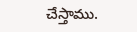చేస్తాము.